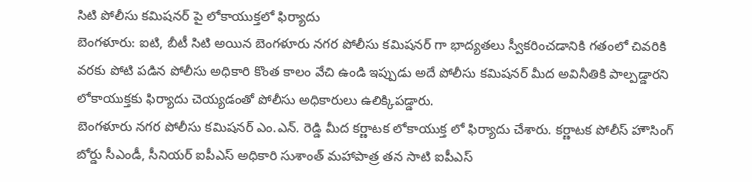సిటి పోలీసు కమిషనర్ పై లోకాయుక్తలో ఫిర్యాదు
బెంగళూరు: ఐటి, బీటీ సిటి అయిన బెంగళూరు నగర పోలీసు కమిషనర్ గా భాద్యతలు స్వీకరించడానికి గతంలో చివరికి వరకు పోటి పడిన పోలీసు అధికారి కొంత కాలం వేచి ఉండి ఇప్పుడు అదే పోలీసు కమిషనర్ మీద అవినీతికి పాల్పడ్డారని లోకాయుక్తకు ఫిర్యాదు చెయ్యడంతో పోలీసు అధికారులు ఉలిక్కిపడ్డారు.
బెంగళూరు నగర పోలీసు కమిషనర్ ఎం.ఎన్. రెడ్డి మీద కర్ణాటక లోకాయుక్త లో ఫిర్యాదు చేశారు. కర్ణాటక పోలీస్ హౌసింగ్ బోర్డు సీఎండీ, సీనియర్ ఐపీఎస్ అధికారి సుశాంత్ మహాపాత్ర తన సాటి ఐపీఎస్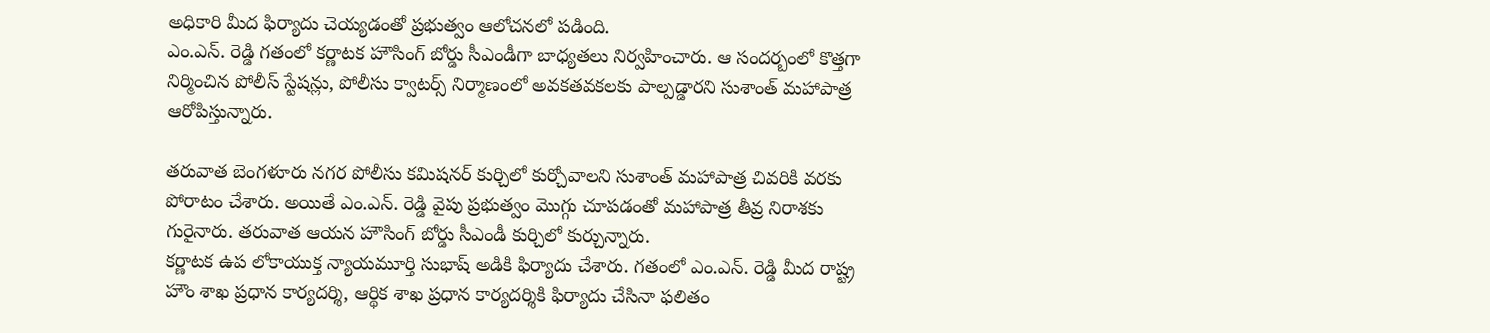అధికారి మీద ఫిర్యాదు చెయ్యడంతో ప్రభుత్వం ఆలోచనలో పడింది.
ఎం.ఎన్. రెడ్డి గతంలో కర్ణాటక హౌసింగ్ బోర్డు సీఎండీగా బాధ్యతలు నిర్వహించారు. ఆ సందర్బంలో కొత్తగా నిర్మించిన పోలీస్ స్టేషన్లు, పోలీసు క్వాటర్స్ నిర్మాణంలో అవకతవకలకు పాల్పడ్డారని సుశాంత్ మహాపాత్ర ఆరోపిస్తున్నారు.

తరువాత బెంగళూరు నగర పోలీసు కమిషనర్ కుర్చిలో కుర్చోవాలని సుశాంత్ మహాపాత్ర చివరికి వరకు పోరాటం చేశారు. అయితే ఎం.ఎన్. రెడ్డి వైపు ప్రభుత్వం మొగ్గు చూపడంతో మహాపాత్ర తీవ్ర నిరాశకు గురైనారు. తరువాత ఆయన హౌసింగ్ బోర్డు సీఎండీ కుర్చిలో కుర్చున్నారు.
కర్ణాటక ఉప లోకాయుక్త న్యాయమూర్తి సుభాష్ అడికి ఫిర్యాదు చేశారు. గతంలో ఎం.ఎన్. రెడ్డి మీద రాష్ట్ర హౌం శాఖ ప్రధాన కార్యదర్శి, ఆర్థిక శాఖ ప్రధాన కార్యదర్శికి ఫిర్యాదు చేసినా ఫలితం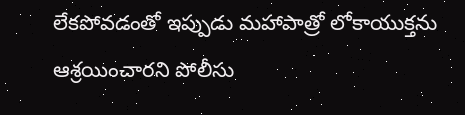లేకపోవడంతో ఇప్పుడు మహాపాత్రో లోకాయుక్తను ఆశ్రయించారని పోలీసు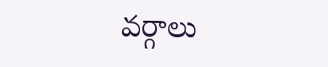వర్గాలు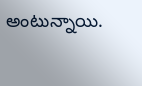అంటున్నాయి.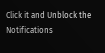Click it and Unblock the Notifications